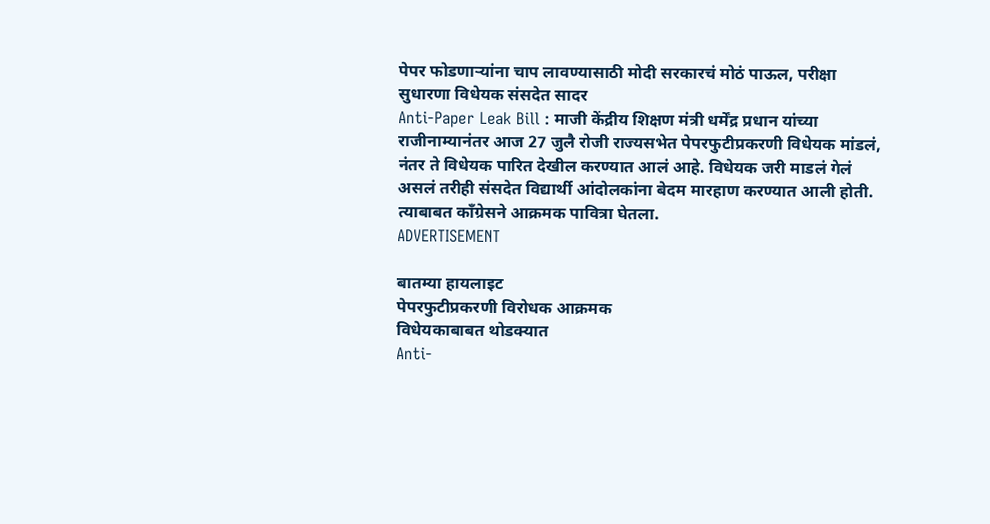पेपर फोडणाऱ्यांना चाप लावण्यासाठी मोदी सरकारचं मोठं पाऊल, परीक्षा सुधारणा विधेयक संसदेत सादर
Anti-Paper Leak Bill : माजी केंद्रीय शिक्षण मंत्री धर्मेंद्र प्रधान यांच्या राजीनाम्यानंतर आज 27 जुलै रोजी राज्यसभेत पेपरफुटीप्रकरणी विधेयक मांडलं, नंतर ते विधेयक पारित देखील करण्यात आलं आहे. विधेयक जरी माडलं गेलं असलं तरीही संसदेत विद्यार्थी आंदोलकांना बेदम मारहाण करण्यात आली होती. त्याबाबत काँग्रेसने आक्रमक पावित्रा घेतला.
ADVERTISEMENT

बातम्या हायलाइट
पेपरफुटीप्रकरणी विरोधक आक्रमक
विधेयकाबाबत थोडक्यात
Anti-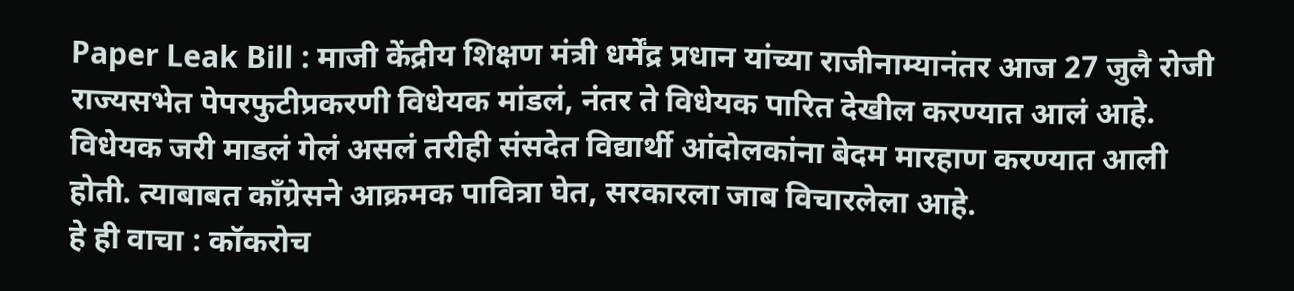Paper Leak Bill : माजी केंद्रीय शिक्षण मंत्री धर्मेंद्र प्रधान यांच्या राजीनाम्यानंतर आज 27 जुलै रोजी राज्यसभेत पेपरफुटीप्रकरणी विधेयक मांडलं, नंतर ते विधेयक पारित देखील करण्यात आलं आहे. विधेयक जरी माडलं गेलं असलं तरीही संसदेत विद्यार्थी आंदोलकांना बेदम मारहाण करण्यात आली होती. त्याबाबत काँग्रेसने आक्रमक पावित्रा घेत, सरकारला जाब विचारलेला आहे.
हे ही वाचा : कॉकरोच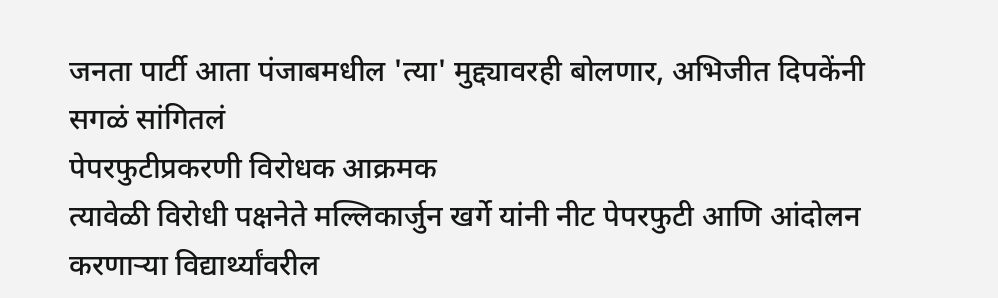जनता पार्टी आता पंजाबमधील 'त्या' मुद्द्यावरही बोलणार, अभिजीत दिपकेंनी सगळं सांगितलं
पेपरफुटीप्रकरणी विरोधक आक्रमक
त्यावेळी विरोधी पक्षनेते मल्लिकार्जुन खर्गे यांनी नीट पेपरफुटी आणि आंदोलन करणाऱ्या विद्यार्थ्यांवरील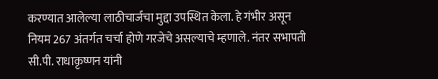करण्यात आलेल्या लाठीचार्जचा मुद्दा उपस्थित केला. हे गंभीर असून नियम 267 अंतर्गत चर्चा होणे गरजेचे असल्याचे म्हणाले. नंतर सभापती सी.पी. राधाकृष्णन यांनी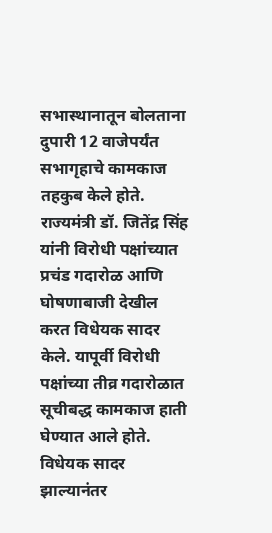सभास्थानातून बोलताना दुपारी 12 वाजेपर्यंत सभागृहाचे कामकाज तहकुब केले होते.
राज्यमंत्री डॉ. जितेंद्र सिंह यांनी विरोधी पक्षांच्यात प्रचंड गदारोळ आणि घोषणाबाजी देखील करत विधेयक सादर केले. यापूर्वी विरोधी पक्षांच्या तीव्र गदारोळात सूचीबद्ध कामकाज हाती घेण्यात आले होते. विधेयक सादर झाल्यानंतर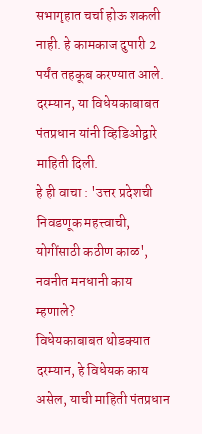सभागृहात चर्चा होऊ शकली नाही. हे कामकाज दुपारी 2 पर्यंत तहकूब करण्यात आले. दरम्यान, या विधेयकाबाबत पंतप्रधान यांनी व्हिडिओद्वारे माहिती दिली.
हे ही वाचा : 'उत्तर प्रदेशची निवडणूक महत्त्वाची, योगींसाठी कठीण काळ', नवनीत मनधानी काय म्हणाले?
विधेयकाबाबत थोडक्यात
दरम्यान, हे विधेयक काय असेल, याची माहिती पंतप्रधान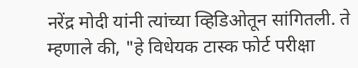नरेंद्र मोदी यांनी त्यांच्या व्हिडिओतून सांगितली. ते म्हणाले की, "हे विधेयक टास्क फोर्ट परीक्षा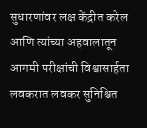सुधारणांवर लक्ष केंद्रीत करेल आणि त्यांच्या अहवालातून आगमी परीक्षांची विश्वासार्हता लवकरात लवकर सुनिश्चित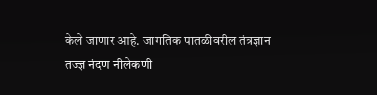केले जाणार आहे. जागतिक पातळीवरील तंत्रज्ञान तज्ज्ञ नंदण नीलेकणी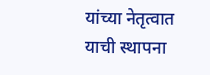यांच्या नेतृत्वात याची स्थापना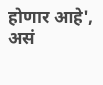होणार आहे', असं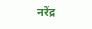नरेंद्र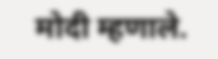मोदी म्हणाले.